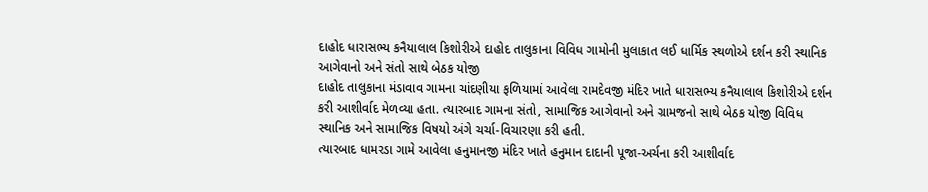દાહોદ ધારાસભ્ય કનૈયાલાલ કિશોરીએ દાહોદ તાલુકાના વિવિધ ગામોની મુલાકાત લઈ ધાર્મિક સ્થળોએ દર્શન કરી સ્થાનિક આગેવાનો અને સંતો સાથે બેઠક યોજી
દાહોદ તાલુકાના મંડાવાવ ગામના ચાંદણીયા ફળિયામાં આવેલા રામદેવજી મંદિર ખાતે ધારાસભ્ય કનૈયાલાલ કિશોરીએ દર્શન કરી આશીર્વાદ મેળવ્યા હતા. ત્યારબાદ ગામના સંતો, સામાજિક આગેવાનો અને ગ્રામજનો સાથે બેઠક યોજી વિવિધ સ્થાનિક અને સામાજિક વિષયો અંગે ચર્ચા-વિચારણા કરી હતી.
ત્યારબાદ ધામરડા ગામે આવેલા હનુમાનજી મંદિર ખાતે હનુમાન દાદાની પૂજા-અર્ચના કરી આશીર્વાદ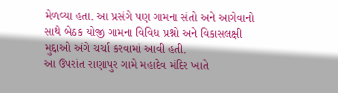મેળવ્યા હતા. આ પ્રસંગે પણ ગામના સંતો અને આગેવાનો સાથે બેઠક યોજી ગામના વિવિધ પ્રશ્નો અને વિકાસલક્ષી મુદ્દાઓ અંગે ચર્ચા કરવામાં આવી હતી.
આ ઉપરાંત રાણાપુર ગામે મહાદેવ મંદિર ખાતે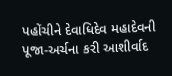પહોંચીને દેવાધિદેવ મહાદેવની પૂજા-અર્ચના કરી આશીર્વાદ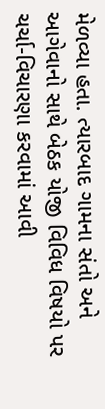મેળવ્યા હતા. ત્યારબાદ ગામના સંતો અને આગેવાનો સાથે બેઠક યોજી વિવિધ વિષયો પર ચર્ચા-વિચારણા કરવામાં આવી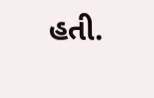હતી.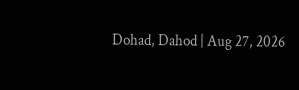Dohad, Dahod | Aug 27, 2026